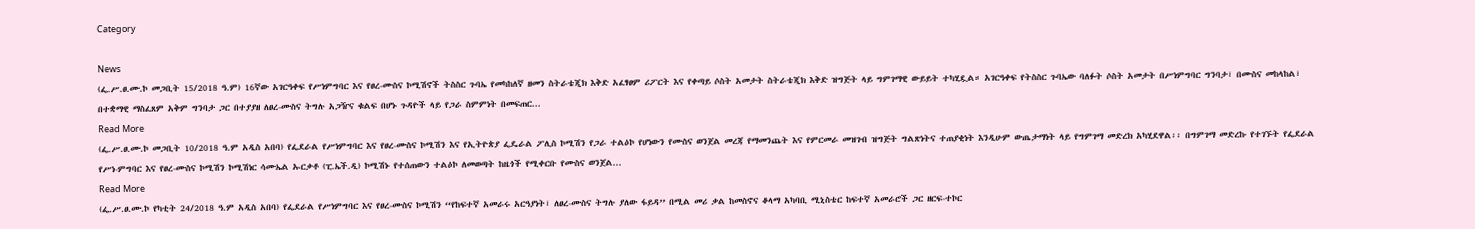Category

News
(ፌ.ሥ.ፀ.ሙ.ኮ መጋቢት 15/2018 ዓ.ም) 16ኛው አገርዓቀፍ የሥነምግባር እና የፀረ-ሙስና ኮሚሽኖች ትስስር ጉባኤ የመካከለኛ ዘመን ስትራቴጂክ እቅድ አፈፃፀም ሪፖርት እና የቀጣይ ሶስት አመታት ስትራቴጂክ እቅድ ዝግጅት ላይ ግምገማዊ ውይይት ተካሂዷል። አገርዓቀፍ የትስስር ጉባኤው ባለፉት ሶስት አመታት በሥነምግባር ግንባታ፣ በሙስና መከላከል፣ በተቋማዊ ማስፈጸም አቅም ግንባታ ጋር በተያያዘ ለፀረ-ሙስና ትግሉ አጋዥና ቁልፍ በሆኑ ጉዳዮች ላይ የጋራ ስምምነት በመፍጠር...
Read More
(ፌ.ሥ.ፀ.ሙ.ኮ መጋቢት 10/2018 ዓ.ም አዲስ አበባ) የፌደራል የሥነምግባር እና የፀረ-ሙስና ኮሚሽን እና የኢትዮጵያ ፌዴራል ፖሊስ ኮሚሽን የጋራ ተልዕኮ የሆነውን የሙስና ወንጀል መረጃ የማመንጨት እና የምርመራ መዝገብ ዝግጅት ግልጽነትና ተጠያቂነት እንዲሁም ውጤታማነት ላይ የግምገማ መድረክ አካሂደዋል፡፡ በግምገማ መድረኩ የተገኙት የፌደራል የሥነ-ምግባር እና የፀረ-ሙስና ኮሚሽን ኮሚሽነር ሳሙኤል ኡርቃቶ (ፒ.ኤች.ዲ) ኮሚሽኑ የተሰጠውን ተልዕኮ ለመወጣት ከዜጎች የሚቀርቡ የሙስና ወንጀል...
Read More
(ፌ.ሥ.ፀ.ሙ.ኮ የካቲት 24/2018 ዓ.ም አዲስ አበባ) የፌደራል የሥነምግባር እና የፀረ-ሙስና ኮሚሽን ‘‘የከፍተኛ አመራሩ አርዓያነት፣ ለፀረ-ሙስና ትግሉ ያለው ፋይዳ’’ በሚል መሪ ቃል ከመስኖና ቆላማ አካባቢ ሚኒስቴር ከፍተኛ አመራሮች ጋር ዘርፍ-ተኮር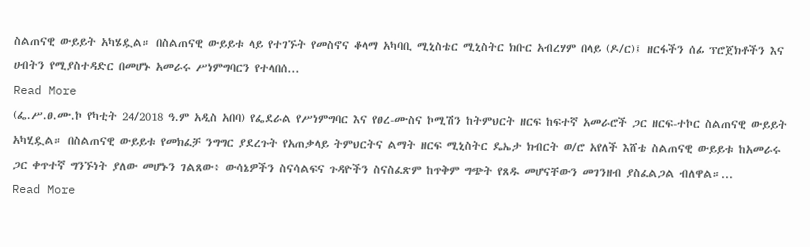ስልጠናዊ ውይይት አካሄዷል። በስልጠናዊ ውይይቱ ላይ የተገኙት የመስኖና ቆላማ አካባቢ ሚኒስቴር ሚኒስትር ክቡር አብረሃም በላይ (ዶ/ር)፤ ዘርፋችን ሰፊ ፕሮጀክቶችን እና ሀብትን የሚያስተዳድር በመሆኑ አመራሩ ሥነምግባርን የተላበሰ...
Read More
(ፌ.ሥ.ፀ.ሙ.ኮ የካቲት 24/2018 ዓ.ም አዲስ አበባ) የፌደራል የሥነምግባር እና የፀረ-ሙስና ኮሚሽን ከትምህርት ዘርፍ ከፍተኛ አመራሮች ጋር ዘርፍ-ተኮር ስልጠናዊ ውይይት አካሂዷል። በስልጠናዊ ውይይቱ የመክፈቻ ንግግር ያደረጉት የአጠቃላይ ትምህርትና ልማት ዘርፍ ሚኒስትር ዴኤታ ክብርት ወ/ሮ አየለች እሸቴ ስልጠናዊ ውይይቱ ከአመራሩ ጋር ቀጥተኛ ግንኙነት ያለው መሆኑን ገልጸው፥ ውሳኔዎችን ስናሳልፍና ጉዳዮችን ስናስፈጽም ከጥቅም ግጭት የጸዱ መሆናቸውን መገንዘብ ያስፈልጋል ብለዋል።...
Read More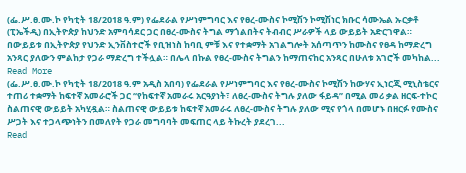(ፌ.ሥ.ፀ.ሙ.ኮ የካቲት 18/2018 ዓ.ም) የፌደራል የሥነምግባር እና የፀረ-ሙስና ኮሚሽን ኮሚሽነር ክቡር ሳሙኤል ኡርቃቶ (ፒኤችዲ) በኢትዮጵያ ከህንድ አምባሳደር ጋር በፀረ-ሙስና ትግል ማጎልበትና ትብብር ሥራዎች ላይ ውይይት አድርገዋል። በውይይቱ በኢትዮጵያ የህንድ ኢንቨስተሮች የቢዝነስ ከባቢ ምቹ እና የተቋማት አገልግሎት አሰጣጥን ከሙስና የፀዳ ከማድረግ አንጻር ያለውን ምልከታ የጋራ ማድረግ ተችሏል። በሌላ በኩል የፀረ-ሙስና ትግልን ከማጠናከር አንጻር በሁለቱ አገሮች መካከል...
Read More
(ፌ.ሥ.ፀ.ሙ.ኮ የካቲት 18/2018 ዓ.ም አዲስ አበባ) የፌደራል የሥነምግባር እና የፀረ-ሙስና ኮሚሽን ከውሃና ኢነርጂ ሚኒስቴርና ተጠሪ ተቋማት ከፍተኛ አመራሮች ጋር ‘‘የከፍተኛ አመራሩ አርዓያነት፣ ለፀረ-ሙስና ትግሉ ያለው ፋይዳ’’ በሚል መሪ ቃል ዘርፍ-ተኮር ስልጠናዊ ውይይት አካሂዷል። ስልጠናዊ ውይይቱ ከፍተኛ አመራሩ ለፀረ-ሙስና ትግሉ ያለው ሚና የጎላ በመሆኑ በዘርፉ የሙስና ሥጋት እና ተጋላጭነትን በመለየት የጋራ መግባባት መፍጠር ላይ ትኩረት ያደረገ...
Read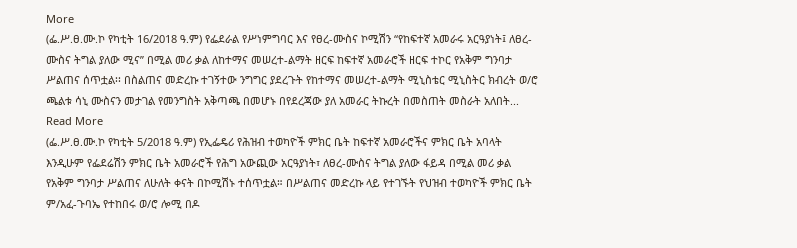More
(ፌ.ሥ.ፀ.ሙ.ኮ የካቲት 16/2018 ዓ.ም) የፌደራል የሥነምግባር እና የፀረ-ሙስና ኮሚሽን “የከፍተኛ አመራሩ አርዓያነት፤ ለፀረ-ሙስና ትግል ያለው ሚና’’ በሚል መሪ ቃል ለከተማና መሠረተ-ልማት ዘርፍ ከፍተኛ አመራሮች ዘርፍ ተኮር የአቅም ግንባታ ሥልጠና ሰጥቷል፡፡ በስልጠና መድረኩ ተገኝተው ንግግር ያደረጉት የከተማና መሠረተ-ልማት ሚኒስቴር ሚኒስትር ክብረት ወ/ሮ ጫልቱ ሳኒ ሙስናን መታገል የመንግስት አቅጣጫ በመሆኑ በየደረጃው ያለ አመራር ትኩረት በመስጠት መስራት አለበት...
Read More
(ፌ.ሥ.ፀ.ሙ.ኮ የካቲት 5/2018 ዓ.ም) የኢፌዴሪ የሕዝብ ተወካዮች ምክር ቤት ከፍተኛ አመራሮችና ምክር ቤት አባላት እንዲሁም የፌደሬሽን ምክር ቤት አመራሮች የሕግ አውጪው አርዓያነት፣ ለፀረ-ሙስና ትግል ያለው ፋይዳ በሚል መሪ ቃል የአቅም ግንባታ ሥልጠና ለሁለት ቀናት በኮሚሽኑ ተሰጥቷል። በሥልጠና መድረኩ ላይ የተገኙት የህዝብ ተወካዮች ምክር ቤት ም/አፈ-ጉባኤ የተከበሩ ወ/ሮ ሎሚ በዶ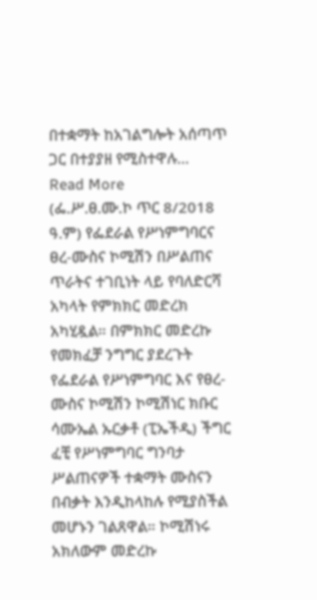በተቋማት ከአገልግሎት አሰጣጥ ጋር በተያያዘ የሚስተዋሉ...
Read More
(ፌ.ሥ.ፀ.ሙ.ኮ ጥር 8/2018 ዓ.ም) የፌደራል የሥነምግባርና ፀረ-ሙስና ኮሚሽን በሥልጠና ጥራትና ተገቢነት ላይ የባለድርሻ አካላት የምክክር መድረክ አካሂዷል። በምክክር መድረኩ የመክፈቻ ንግግር ያደረጉት የፌደራል የሥነምግባር እና የፀረ-ሙስና ኮሚሽን ኮሚሽነር ክቡር ሳሙኤል ኡርቃቶ (ፒኤችዲ) ችግር ፈቺ የሥነምግባር ግንባታ ሥልጠናዎች ተቋማት ሙስናን በብቃት እንዲከላከሉ የሚያስችል መሆኑን ገልጸዋል። ኮሚሽነሩ አክለውም መድረኩ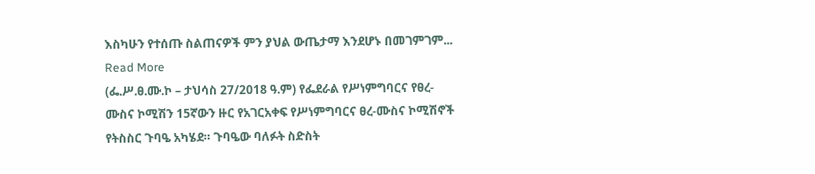እስካሁን የተሰጡ ስልጠናዎች ምን ያህል ውጤታማ እንደሆኑ በመገምገም...
Read More
(ፌ.ሥ.ፀ.ሙ.ኮ – ታህሳስ 27/2018 ዓ.ም) የፌደራል የሥነምግባርና የፀረ-ሙስና ኮሚሽን 15ኛውን ዙር የአገርአቀፍ የሥነምግባርና ፀረ-ሙስና ኮሚሽኖች የትስስር ጉባዔ አካሄደ። ጉባዔው ባለፉት ስድስት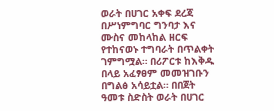ወራት በሀገር አቀፍ ደረጃ በሥነምግባር ግንባታ እና ሙስና መከላከል ዘርፍ የተከናወኑ ተግባራት በጥልቀት ገምግሟል። በሪፖርቱ ከእቅዱ በላይ አፈፃፀም መመዝገቡን በግልፅ አሳይቷል። በበጀት ዓመቱ ስድስት ወራት በሀገር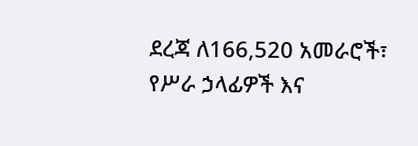ደረጃ ለ166,520 አመራሮች፣ የሥራ ኃላፊዎች እና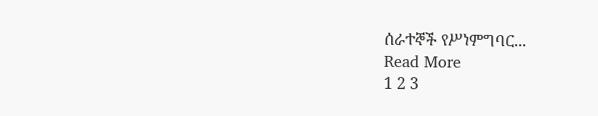ሰራተኞች የሥነምግባር...
Read More
1 2 3